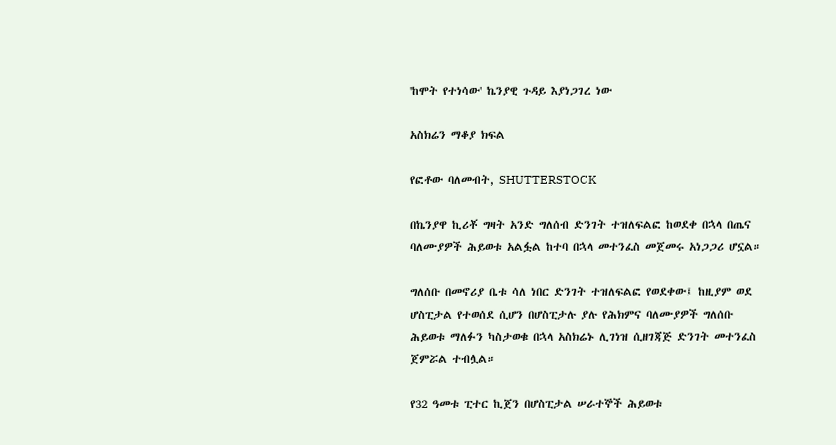'ከሞት የተነሳው' ኬንያዊ ጉዳይ እያነጋገረ ነው

አስክሬን ማቆያ ክፍል

የፎቶው ባለመብት, SHUTTERSTOCK

በኬንያዋ ኪሪቾ ግዛት አንድ ግለሰብ ድንገት ተዝለፍልፎ ከወደቀ በኋላ በጤና ባለሙያዎች ሕይወቱ አልፏል ከተባ በኋላ መተንፈስ መጀመሩ አነጋጋሪ ሆኗል።

ግለሰቡ በመኖሪያ ቤቱ ሳለ ነበር ድንገት ተዝለፍልፎ የወደቀው፤ ከዚያም ወደ ሆስፒታል የተወሰደ ሲሆን በሆስፒታሉ ያሉ የሕክምና ባለሙያዎች ግለሰቡ ሕይወቱ ማለፉን ካስታወቁ በኋላ አስክሬኑ ሊገነዝ ሲዘገጃጅ ድንገት መተንፈስ ጀምሯል ተብሏል።

የ32 ዓመቱ ፒተር ኪጀን በሆስፒታል ሠራተኞች ሕይወቱ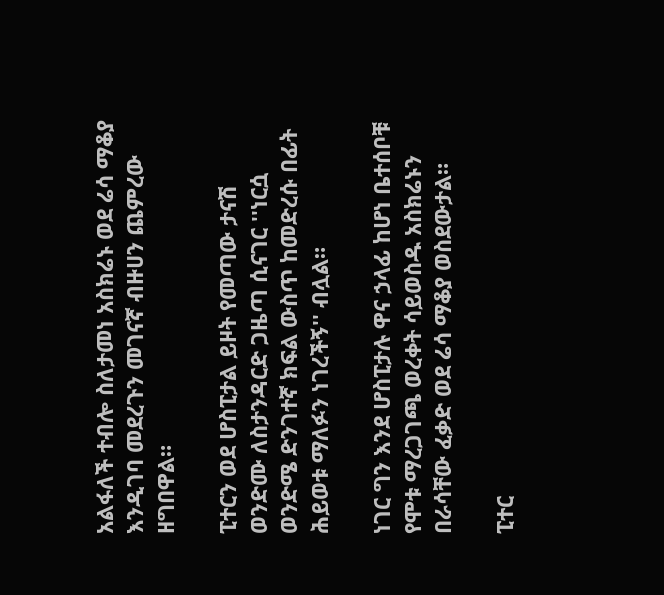አልፋለች ተብሎ ስለታመነ አስክሬኑ ወደ ሬሳ ማቆያ እንዲገባ መደረጉን መገናኛ ብዙሀን ጨምረው ዘግበዋል።

ፒተርን ወደ ሆስፒታል ይዞት የመጣው ታናሽ ወንድሙ ለስታንዳርድ ጋዜጣ ሲናገር ''ነርሷ ወንድሜ ድንገተኛ ክፍል ውስጥ ከመድረሱ በፊት ሕይወቱ ማለፉን ነገረችኝ'' ብሏል።

ነገር ግን እንደ ሆስፒታሉ ዋና ኃላፊ ከሆነ ቤተሰቦቹ የሞቱ ማረጋገጫ ወረቀት ሳይወስዱ አስክሬኑን በራሳቸው ፈቃድ ወደ ሬሳ ማቆያ ወስደውታል።

ፒተር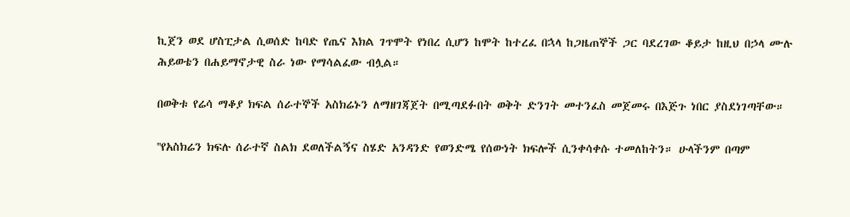ኪጀን ወደ ሆስፒታል ሲወሰድ ከባድ የጤና እክል ገጥሞት የነበረ ሲሆን ከሞት ከተረፈ በኋላ ከጋዜጠኞች ጋር ባደረገው ቆይታ ከዚህ በኃላ ሙሉ ሕይወቴን በሐይማኖታዊ ስራ ነው የማሳልፈው ብሏል።

በወቅቱ የሬሳ ማቆያ ክፍል ሰራተኞች አስክሬኑን ለማዘገጃጀት በሚጣደፉበት ወቅት ድንገት መተንፈስ መጀመሩ በእጅጉ ነበር ያስደነገጣቸው።

''የአስክሬን ክፍሉ ሰራተኛ ስልክ ደወለችልኝና ስሄድ አንዳንድ የወንድሜ የሰውነት ክፍሎች ሲንቀሳቀሱ ተመለከትን። ሁላችንም በጣም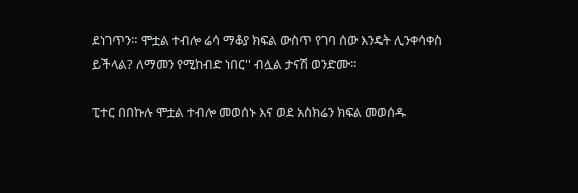ደነገጥን። ሞቷል ተብሎ ሬሳ ማቆያ ክፍል ውስጥ የገባ ሰው እንዴት ሊንቀሳቀስ ይችላል? ለማመን የሚከብድ ነበር'' ብሏል ታናሽ ወንድሙ።

ፒተር በበኩሉ ሞቷል ተብሎ መወሰኑ እና ወደ አስክሬን ክፍል መወሰዱ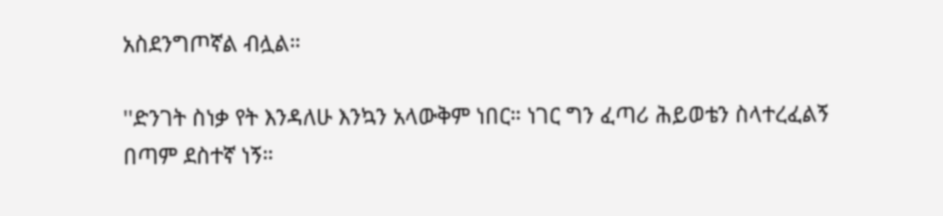አስደንግጦኛል ብሏል።

''ድንገት ስነቃ የት እንዳለሁ እንኳን አላውቅም ነበር። ነገር ግን ፈጣሪ ሕይወቴን ስላተረፈልኝ በጣም ደስተኛ ነኝ።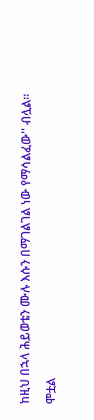ከዚህ በኋላ ሕይወቴን ሙሉ እሱን በማገልገል ነው የማሳልፈው'' ብሏል።

ሞቷል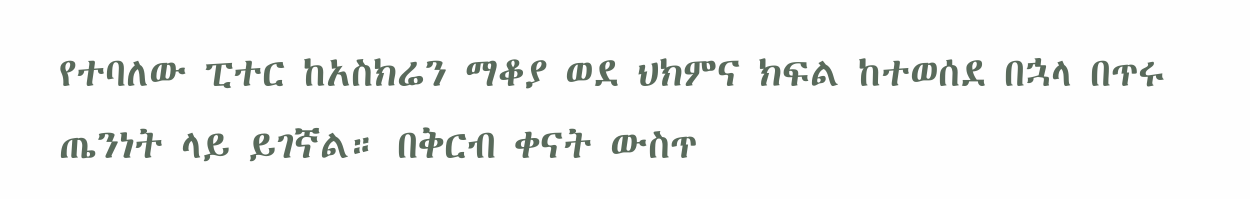የተባለው ፒተር ከአስክሬን ማቆያ ወደ ህክምና ክፍል ከተወሰደ በኋላ በጥሩ ጤንነት ላይ ይገኛል። በቅርብ ቀናት ውስጥ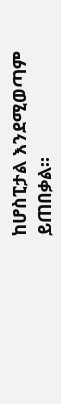ከሆስፒታል እንደሚወጣም ይጠበቃል።